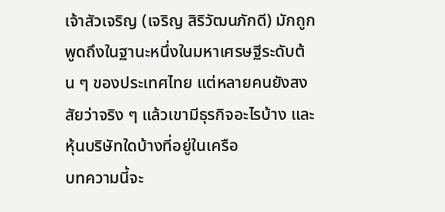เจ้าสัวเจริญ (เจริญ สิริวัฒนภักดี) มักถูกพูดถึงในฐานะหนึ่งในมหาเศรษฐีระดับต้น ๆ ของประเทศไทย แต่หลายคนยังสงสัยว่าจริง ๆ แล้วเขามีธุรกิจอะไรบ้าง และหุ้นบริษัทใดบ้างที่อยู่ในเครือ
บทความนี้จะ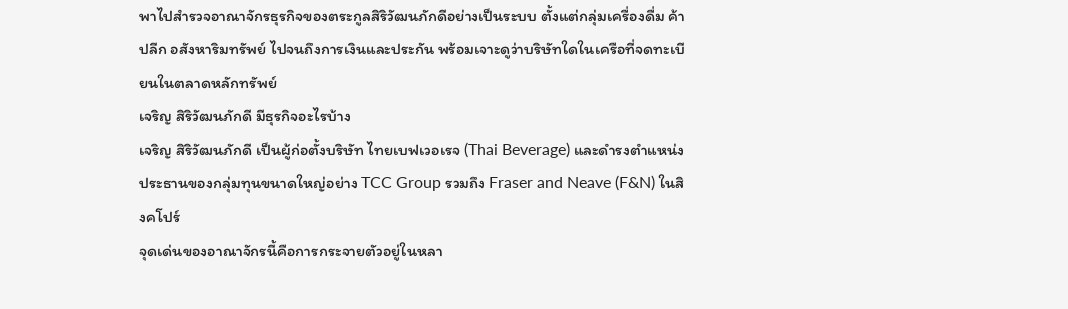พาไปสำรวจอาณาจักรธุรกิจของตระกูลสิริวัฒนภักดีอย่างเป็นระบบ ตั้งแต่กลุ่มเครื่องดื่ม ค้าปลีก อสังหาริมทรัพย์ ไปจนถึงการเงินและประกัน พร้อมเจาะดูว่าบริษัทใดในเครือที่จดทะเบียนในตลาดหลักทรัพย์
เจริญ สิริวัฒนภักดี มีธุรกิจอะไรบ้าง
เจริญ สิริวัฒนภักดี เป็นผู้ก่อตั้งบริษัท ไทยเบฟเวอเรจ (Thai Beverage) และดำรงตำแหน่งประธานของกลุ่มทุนขนาดใหญ่อย่าง TCC Group รวมถึง Fraser and Neave (F&N) ในสิงคโปร์
จุดเด่นของอาณาจักรนี้คือการกระจายตัวอยู่ในหลา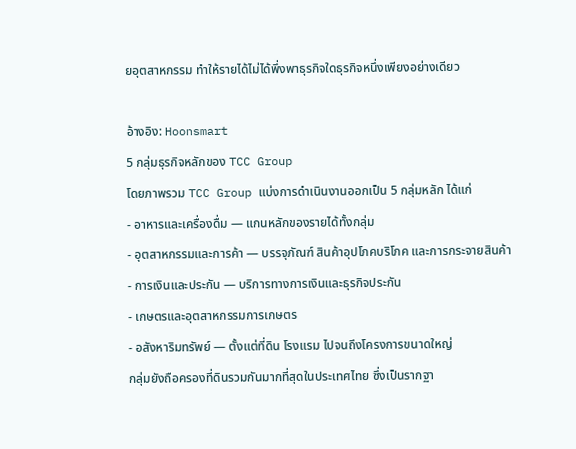ยอุตสาหกรรม ทำให้รายได้ไม่ได้พึ่งพาธุรกิจใดธุรกิจหนึ่งเพียงอย่างเดียว

อ้างอิง: Hoonsmart
5 กลุ่มธุรกิจหลักของ TCC Group
โดยภาพรวม TCC Group แบ่งการดำเนินงานออกเป็น 5 กลุ่มหลัก ได้แก่
- อาหารและเครื่องดื่ม — แกนหลักของรายได้ทั้งกลุ่ม
- อุตสาหกรรมและการค้า — บรรจุภัณฑ์ สินค้าอุปโภคบริโภค และการกระจายสินค้า
- การเงินและประกัน — บริการทางการเงินและธุรกิจประกัน
- เกษตรและอุตสาหกรรมการเกษตร
- อสังหาริมทรัพย์ — ตั้งแต่ที่ดิน โรงแรม ไปจนถึงโครงการขนาดใหญ่
กลุ่มยังถือครองที่ดินรวมกันมากที่สุดในประเทศไทย ซึ่งเป็นรากฐา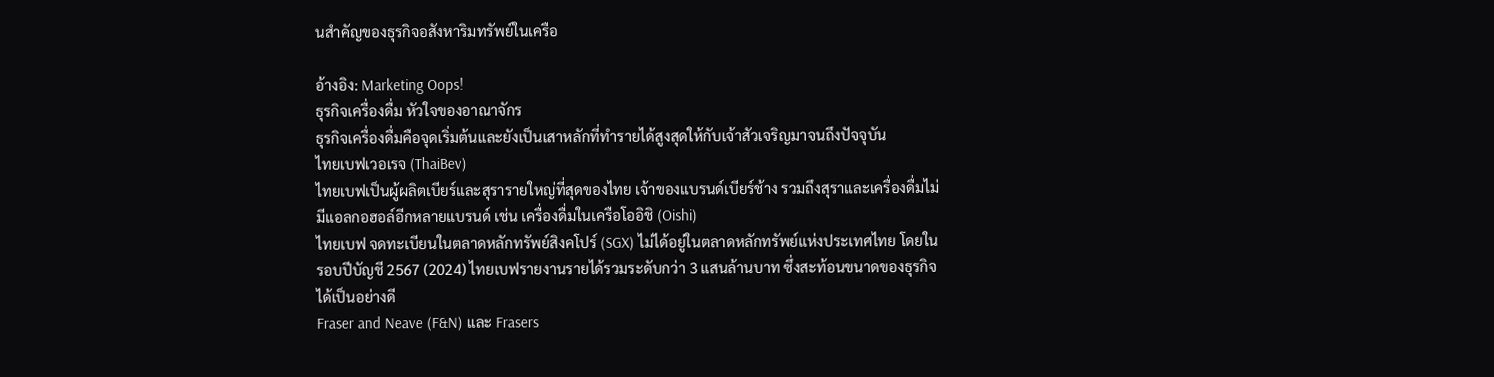นสำคัญของธุรกิจอสังหาริมทรัพย์ในเครือ

อ้างอิง: Marketing Oops!
ธุรกิจเครื่องดื่ม หัวใจของอาณาจักร
ธุรกิจเครื่องดื่มคือจุดเริ่มต้นและยังเป็นเสาหลักที่ทำรายได้สูงสุดให้กับเจ้าสัวเจริญมาจนถึงปัจจุบัน
ไทยเบฟเวอเรจ (ThaiBev)
ไทยเบฟเป็นผู้ผลิตเบียร์และสุรารายใหญ่ที่สุดของไทย เจ้าของแบรนด์เบียร์ช้าง รวมถึงสุราและเครื่องดื่มไม่มีแอลกอฮอล์อีกหลายแบรนด์ เช่น เครื่องดื่มในเครือโออิชิ (Oishi)
ไทยเบฟ จดทะเบียนในตลาดหลักทรัพย์สิงคโปร์ (SGX) ไม่ได้อยู่ในตลาดหลักทรัพย์แห่งประเทศไทย โดยในรอบปีบัญชี 2567 (2024) ไทยเบฟรายงานรายได้รวมระดับกว่า 3 แสนล้านบาท ซึ่งสะท้อนขนาดของธุรกิจได้เป็นอย่างดี
Fraser and Neave (F&N) และ Frasers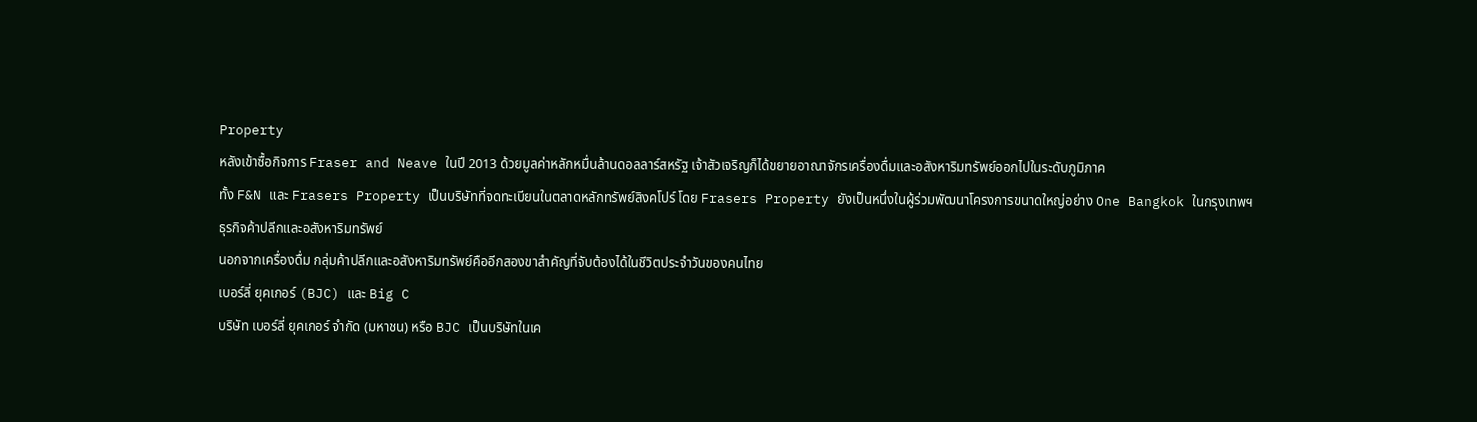Property
หลังเข้าซื้อกิจการ Fraser and Neave ในปี 2013 ด้วยมูลค่าหลักหมื่นล้านดอลลาร์สหรัฐ เจ้าสัวเจริญก็ได้ขยายอาณาจักรเครื่องดื่มและอสังหาริมทรัพย์ออกไปในระดับภูมิภาค
ทั้ง F&N และ Frasers Property เป็นบริษัทที่จดทะเบียนในตลาดหลักทรัพย์สิงคโปร์ โดย Frasers Property ยังเป็นหนึ่งในผู้ร่วมพัฒนาโครงการขนาดใหญ่อย่าง One Bangkok ในกรุงเทพฯ
ธุรกิจค้าปลีกและอสังหาริมทรัพย์
นอกจากเครื่องดื่ม กลุ่มค้าปลีกและอสังหาริมทรัพย์คืออีกสองขาสำคัญที่จับต้องได้ในชีวิตประจำวันของคนไทย
เบอร์ลี่ ยุคเกอร์ (BJC) และ Big C
บริษัท เบอร์ลี่ ยุคเกอร์ จำกัด (มหาชน) หรือ BJC เป็นบริษัทในเค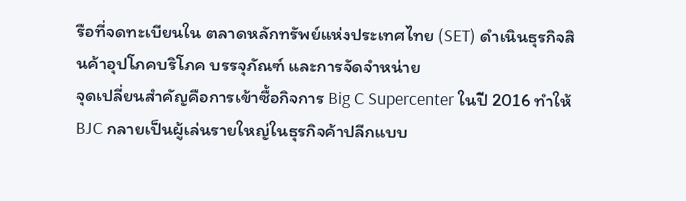รือที่จดทะเบียนใน ตลาดหลักทรัพย์แห่งประเทศไทย (SET) ดำเนินธุรกิจสินค้าอุปโภคบริโภค บรรจุภัณฑ์ และการจัดจำหน่าย
จุดเปลี่ยนสำคัญคือการเข้าซื้อกิจการ Big C Supercenter ในปี 2016 ทำให้ BJC กลายเป็นผู้เล่นรายใหญ่ในธุรกิจค้าปลีกแบบ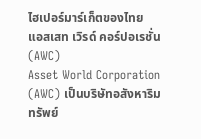ไฮเปอร์มาร์เก็ตของไทย
แอสเสท เวิรด์ คอร์ปอเรชั่น (AWC)
Asset World Corporation (AWC) เป็นบริษัทอสังหาริมทรัพย์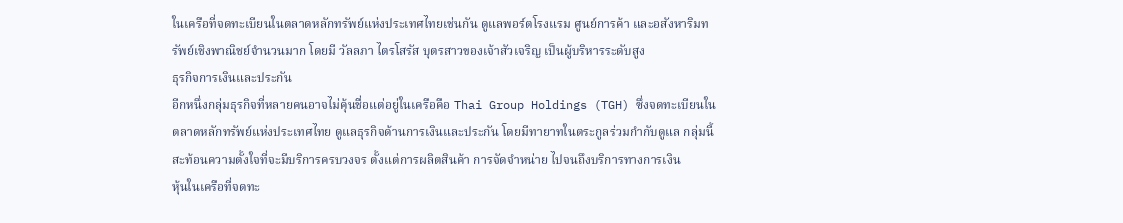ในเครือที่จดทะเบียนในตลาดหลักทรัพย์แห่งประเทศไทยเช่นกัน ดูแลพอร์ตโรงแรม ศูนย์การค้า และอสังหาริมทรัพย์เชิงพาณิชย์จำนวนมาก โดยมี วัลลภา ไตรโสรัส บุตรสาวของเจ้าสัวเจริญ เป็นผู้บริหารระดับสูง
ธุรกิจการเงินและประกัน
อีกหนึ่งกลุ่มธุรกิจที่หลายคนอาจไม่คุ้นชื่อแต่อยู่ในเครือคือ Thai Group Holdings (TGH) ซึ่งจดทะเบียนในตลาดหลักทรัพย์แห่งประเทศไทย ดูแลธุรกิจด้านการเงินและประกัน โดยมีทายาทในตระกูลร่วมกำกับดูแล กลุ่มนี้สะท้อนความตั้งใจที่จะมีบริการครบวงจร ตั้งแต่การผลิตสินค้า การจัดจำหน่าย ไปจนถึงบริการทางการเงิน
หุ้นในเครือที่จดทะ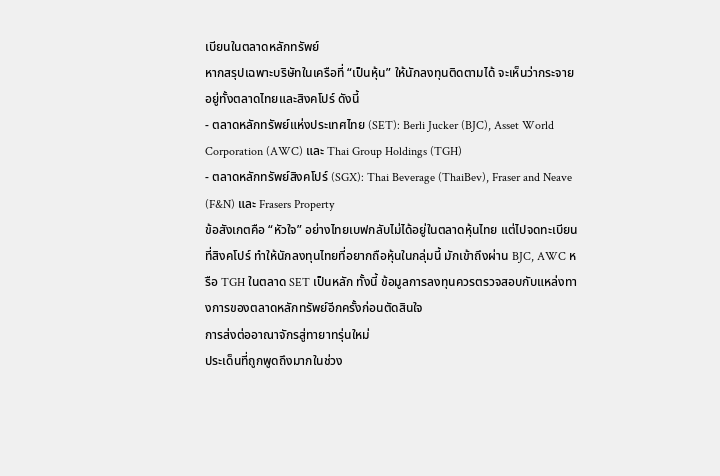เบียนในตลาดหลักทรัพย์
หากสรุปเฉพาะบริษัทในเครือที่ “เป็นหุ้น” ให้นักลงทุนติดตามได้ จะเห็นว่ากระจายอยู่ทั้งตลาดไทยและสิงคโปร์ ดังนี้
- ตลาดหลักทรัพย์แห่งประเทศไทย (SET): Berli Jucker (BJC), Asset World Corporation (AWC) และ Thai Group Holdings (TGH)
- ตลาดหลักทรัพย์สิงคโปร์ (SGX): Thai Beverage (ThaiBev), Fraser and Neave (F&N) และ Frasers Property
ข้อสังเกตคือ “หัวใจ” อย่างไทยเบฟกลับไม่ได้อยู่ในตลาดหุ้นไทย แต่ไปจดทะเบียนที่สิงคโปร์ ทำให้นักลงทุนไทยที่อยากถือหุ้นในกลุ่มนี้ มักเข้าถึงผ่าน BJC, AWC หรือ TGH ในตลาด SET เป็นหลัก ทั้งนี้ ข้อมูลการลงทุนควรตรวจสอบกับแหล่งทางการของตลาดหลักทรัพย์อีกครั้งก่อนตัดสินใจ
การส่งต่ออาณาจักรสู่ทายาทรุ่นใหม่
ประเด็นที่ถูกพูดถึงมากในช่วง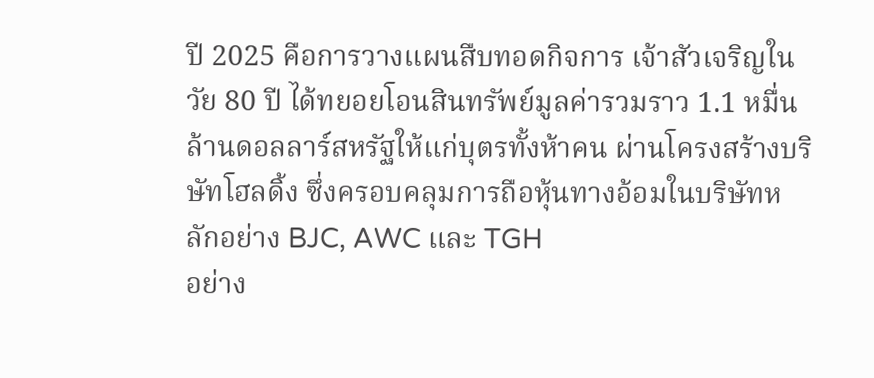ปี 2025 คือการวางแผนสืบทอดกิจการ เจ้าสัวเจริญในวัย 80 ปี ได้ทยอยโอนสินทรัพย์มูลค่ารวมราว 1.1 หมื่นล้านดอลลาร์สหรัฐให้แก่บุตรทั้งห้าคน ผ่านโครงสร้างบริษัทโฮลดิ้ง ซึ่งครอบคลุมการถือหุ้นทางอ้อมในบริษัทหลักอย่าง BJC, AWC และ TGH
อย่าง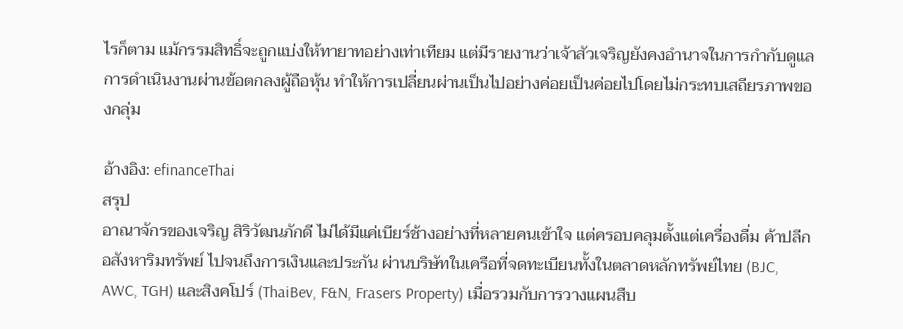ไรก็ตาม แม้กรรมสิทธิ์จะถูกแบ่งให้ทายาทอย่างเท่าเทียม แต่มีรายงานว่าเจ้าสัวเจริญยังคงอำนาจในการกำกับดูแลการดำเนินงานผ่านข้อตกลงผู้ถือหุ้น ทำให้การเปลี่ยนผ่านเป็นไปอย่างค่อยเป็นค่อยไปโดยไม่กระทบเสถียรภาพของกลุ่ม

อ้างอิง: efinanceThai
สรุป
อาณาจักรของเจริญ สิริวัฒนภักดี ไม่ได้มีแค่เบียร์ช้างอย่างที่หลายคนเข้าใจ แต่ครอบคลุมตั้งแต่เครื่องดื่ม ค้าปลีก อสังหาริมทรัพย์ ไปจนถึงการเงินและประกัน ผ่านบริษัทในเครือที่จดทะเบียนทั้งในตลาดหลักทรัพย์ไทย (BJC, AWC, TGH) และสิงคโปร์ (ThaiBev, F&N, Frasers Property) เมื่อรวมกับการวางแผนสืบ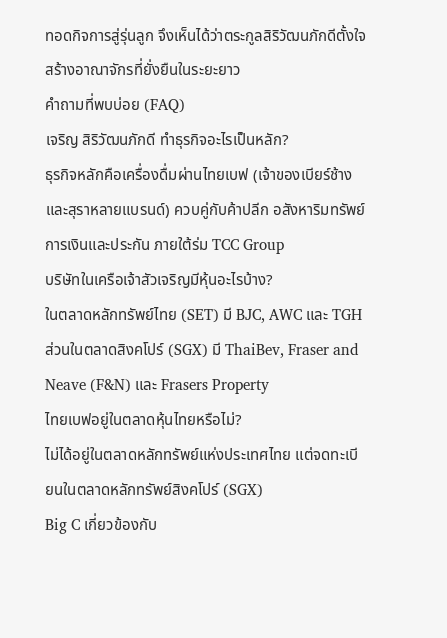ทอดกิจการสู่รุ่นลูก จึงเห็นได้ว่าตระกูลสิริวัฒนภักดีตั้งใจสร้างอาณาจักรที่ยั่งยืนในระยะยาว
คำถามที่พบบ่อย (FAQ)
เจริญ สิริวัฒนภักดี ทำธุรกิจอะไรเป็นหลัก?
ธุรกิจหลักคือเครื่องดื่มผ่านไทยเบฟ (เจ้าของเบียร์ช้างและสุราหลายแบรนด์) ควบคู่กับค้าปลีก อสังหาริมทรัพย์ การเงินและประกัน ภายใต้ร่ม TCC Group
บริษัทในเครือเจ้าสัวเจริญมีหุ้นอะไรบ้าง?
ในตลาดหลักทรัพย์ไทย (SET) มี BJC, AWC และ TGH ส่วนในตลาดสิงคโปร์ (SGX) มี ThaiBev, Fraser and Neave (F&N) และ Frasers Property
ไทยเบฟอยู่ในตลาดหุ้นไทยหรือไม่?
ไม่ได้อยู่ในตลาดหลักทรัพย์แห่งประเทศไทย แต่จดทะเบียนในตลาดหลักทรัพย์สิงคโปร์ (SGX)
Big C เกี่ยวข้องกับ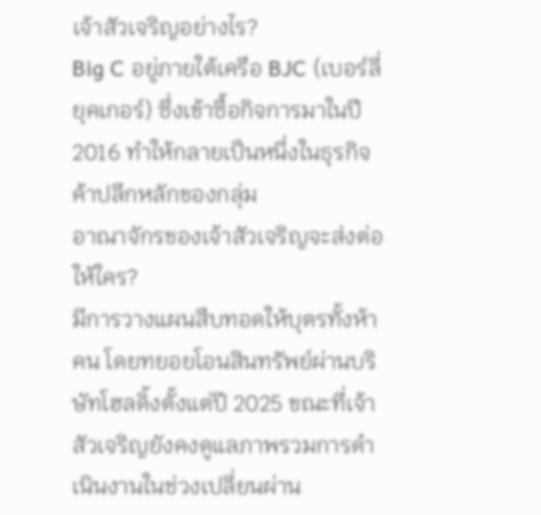เจ้าสัวเจริญอย่างไร?
Big C อยู่ภายใต้เครือ BJC (เบอร์ลี่ ยุคเกอร์) ซึ่งเข้าซื้อกิจการมาในปี 2016 ทำให้กลายเป็นหนึ่งในธุรกิจค้าปลีกหลักของกลุ่ม
อาณาจักรของเจ้าสัวเจริญจะส่งต่อให้ใคร?
มีการวางแผนสืบทอดให้บุตรทั้งห้าคน โดยทยอยโอนสินทรัพย์ผ่านบริษัทโฮลดิ้งตั้งแต่ปี 2025 ขณะที่เจ้าสัวเจริญยังคงดูแลภาพรวมการดำเนินงานในช่วงเปลี่ยนผ่าน